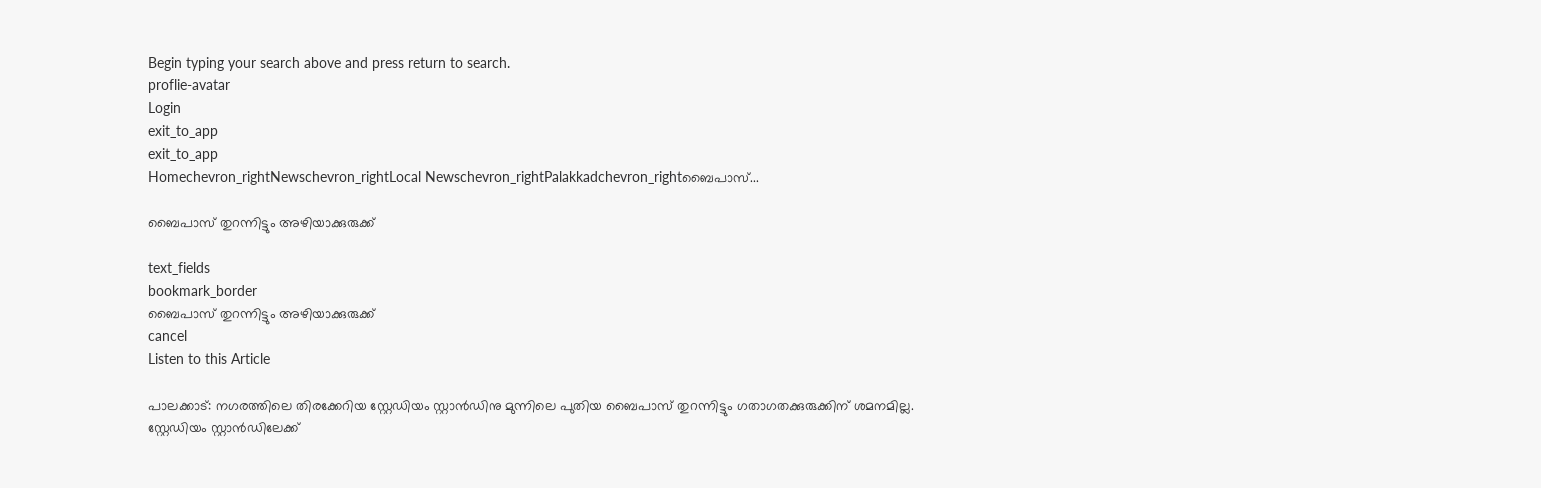Begin typing your search above and press return to search.
proflie-avatar
Login
exit_to_app
exit_to_app
Homechevron_rightNewschevron_rightLocal Newschevron_rightPalakkadchevron_rightബൈപാസ്...

ബൈപാസ് തുറന്നിട്ടും അഴിയാക്കുരുക്ക്

text_fields
bookmark_border
ബൈപാസ് തുറന്നിട്ടും അഴിയാക്കുരുക്ക്
cancel
Listen to this Article

പാലക്കാട്: നഗരത്തിലെ തിരക്കേറിയ സ്റ്റേഡിയം സ്റ്റാൻഡിനു മുന്നിലെ പുതിയ ബൈപാസ് തുറന്നിട്ടും ഗതാഗതക്കുരുക്കിന് ശമനമില്ല. സ്റ്റേഡിയം സ്റ്റാൻഡിലേക്ക്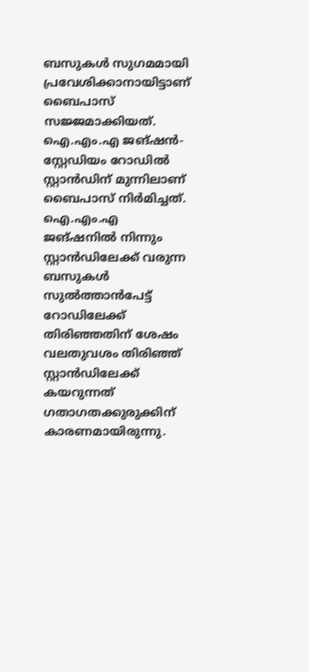ബസുകൾ സുഗമമായി പ്രവേശിക്കാനായിട്ടാണ് ബൈപാസ് സജ്ജമാക്കിയത്. ഐ.എം.എ ജങ്ഷൻ-സ്റ്റേഡിയം റോഡിൽ സ്റ്റാൻഡിന് മുന്നിലാണ് ബൈപാസ് നിർമിച്ചത്. ഐ.എം.എ ജങ്ഷനിൽ നിന്നും സ്റ്റാൻഡിലേക്ക് വരുന്ന ബസുകൾ സുൽത്താൻപേട്ട് റോഡിലേക്ക് തിരിഞ്ഞതിന് ശേഷം വലതുവശം തിരിഞ്ഞ് സ്റ്റാൻഡിലേക്ക് കയറുന്നത് ഗതാഗതക്കുരുക്കിന് കാരണമായിരുന്നു.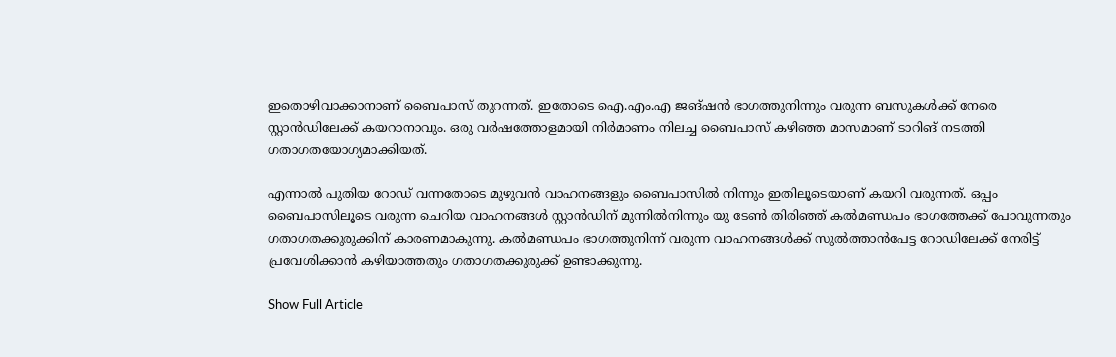ഇതൊഴിവാക്കാനാണ് ബൈപാസ് തുറന്നത്. ഇതോടെ ഐ.എം.എ ജങ്ഷൻ ഭാഗത്തുനിന്നും വരുന്ന ബസുകൾക്ക് നേരെ സ്റ്റാൻഡിലേക്ക് കയറാനാവും. ഒരു വർഷത്തോളമായി നിർമാണം നിലച്ച ബൈപാസ് കഴിഞ്ഞ മാസമാണ് ടാറിങ് നടത്തി ഗതാഗതയോഗ്യമാക്കിയത്.

എന്നാൽ പുതിയ റോഡ് വന്നതോടെ മുഴുവൻ വാഹനങ്ങളും ബൈപാസിൽ നിന്നും ഇതിലൂടെയാണ് കയറി വരുന്നത്. ഒപ്പം ബൈപാസിലൂടെ വരുന്ന ചെറിയ വാഹനങ്ങൾ സ്റ്റാൻഡിന് മുന്നിൽനിന്നും യു ടേൺ തിരിഞ്ഞ് കൽമണ്ഡപം ഭാഗത്തേക്ക് പോവുന്നതും ഗതാഗതക്കുരുക്കിന് കാരണമാകുന്നു. കൽമണ്ഡപം ഭാഗത്തുനിന്ന് വരുന്ന വാഹനങ്ങൾക്ക് സുൽത്താൻപേട്ട റോഡിലേക്ക് നേരിട്ട് പ്രവേശിക്കാൻ കഴിയാത്തതും ഗതാഗതക്കുരുക്ക് ഉണ്ടാക്കുന്നു.

Show Full Article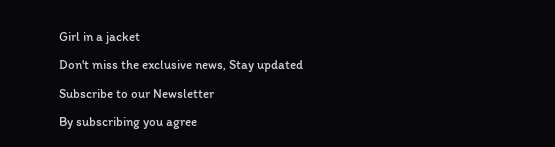Girl in a jacket

Don't miss the exclusive news, Stay updated

Subscribe to our Newsletter

By subscribing you agree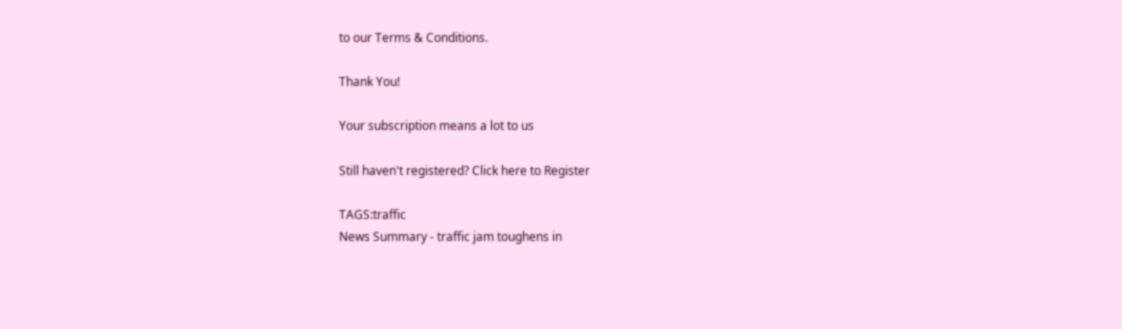to our Terms & Conditions.

Thank You!

Your subscription means a lot to us

Still haven't registered? Click here to Register

TAGS:traffic
News Summary - traffic jam toughens in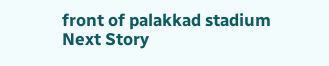front of palakkad stadium
Next Story